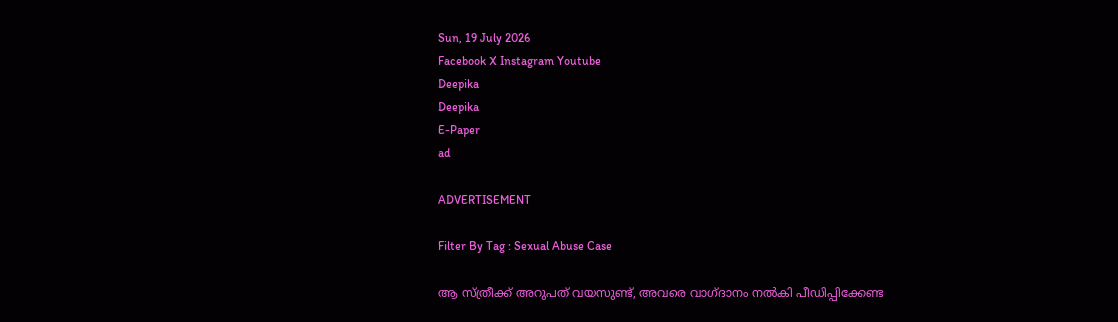Sun, 19 July 2026
Facebook X Instagram Youtube
Deepika
Deepika
E-Paper
ad

ADVERTISEMENT

Filter By Tag : Sexual Abuse Case

ആ സ്ത്രീക്ക് അറുപത് വയസുണ്ട്, അവരെ വാഗ്ദാനം നൽകി പീഡിപ്പിക്കേണ്ട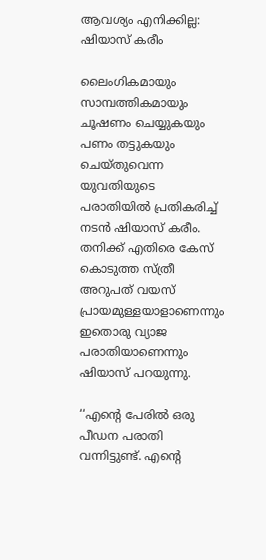ആവശ്യം എനിക്കില്ല: ഷിയാസ് കരീം

ലൈംഗികമായും സാമ്പത്തികമായും ചൂഷണം ചെയ്യുകയും പണം തട്ടുകയും ചെയ്തുവെന്ന യുവതിയുടെ പരാതിയിൽ പ്രതികരിച്ച് നടന്‍ ഷിയാസ് കരീം. തനിക്ക് എതിരെ കേസ് കൊടുത്ത സ്ത്രീ അറുപത് വയസ് പ്രായമുള്ളയാളാണെന്നും ഇതൊരു വ്യാജ പരാതിയാണെന്നും ഷിയാസ് പറയുന്നു.

‘‘എന്‍റെ പേരിൽ ഒരു പീഡന പരാതി വന്നിട്ടുണ്ട്. എന്‍റെ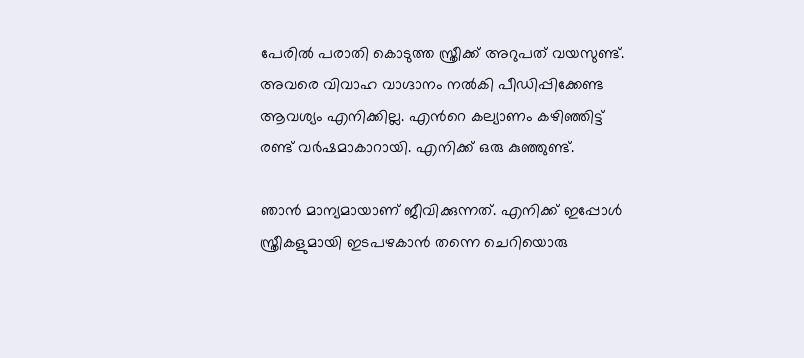പേരിൽ പരാതി കൊടുത്ത സ്ത്രീക്ക് അറുപത് വയസുണ്ട്. അവരെ വിവാഹ വാഗ്ദാനം നൽകി പീഡിപ്പിക്കേണ്ട ആവശ്യം എനിക്കില്ല. എന്‍റെ കല്യാണം കഴിഞ്ഞിട്ട് രണ്ട് വർഷമാകാറായി. എനിക്ക് ഒരു കുഞ്ഞുണ്ട്.

ഞാൻ മാന്യമായാണ് ജീവിക്കുന്നത്. എനിക്ക് ഇപ്പോൾ സ്ത്രീകളുമായി ഇടപഴകാൻ തന്നെ ചെറിയൊരു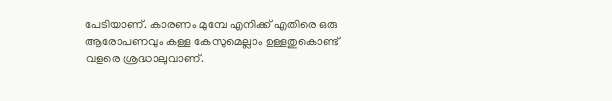പേടിയാണ്. കാരണം മുമ്പേ എനിക്ക് എതിരെ ഒരു ആരോപണവും കള്ള കേസുമെല്ലാം ഉള്ളതുകൊണ്ട് വളരെ ശ്രദ്ധാലുവാണ്.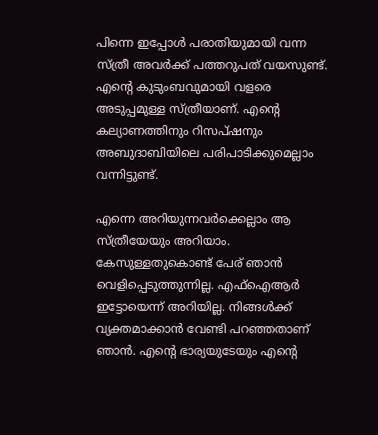പിന്നെ ഇപ്പോൾ പരാതിയുമായി വന്ന സ്ത്രീ അവർക്ക് പത്തറുപത് വയസുണ്ട്. എന്‍റെ കുടുംബവുമായി വളരെ അടുപ്പമുള്ള സ്ത്രീയാണ്. എന്‍റെ കല്യാണത്തിനും റിസപ്ഷനും അബുദാബിയിലെ പരിപാടിക്കുമെല്ലാം വന്നിട്ടുണ്ട്.

എന്നെ അറിയുന്നവർക്കെല്ലാം ആ സ്ത്രീയേയും അറിയാം. കേസുള്ളതുകൊണ്ട് പേര് ഞാൻ വെളിപ്പെടുത്തുന്നില്ല. എഫ്ഐആർ ഇട്ടോയെന്ന് അറിയില്ല. നിങ്ങൾക്ക് വ്യക്തമാക്കാൻ വേണ്ടി പറഞ്ഞതാണ് ഞാൻ. എന്‍റെ ഭാര്യയുടേയും എന്‍റെ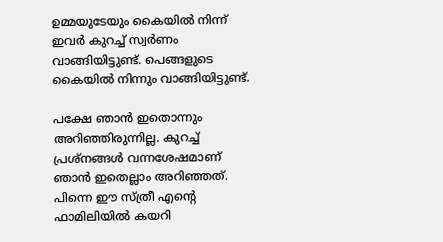ഉമ്മയുടേയും കൈയിൽ നിന്ന് ഇവർ കുറച്ച് സ്വർണം വാങ്ങിയിട്ടുണ്ട്. പെങ്ങളുടെ കൈയിൽ നിന്നും വാങ്ങിയിട്ടുണ്ട്.

പക്ഷേ ഞാൻ ഇതൊന്നും അറിഞ്ഞിരുന്നില്ല. കുറച്ച് പ്രശ്നങ്ങൾ വന്നശേഷമാണ് ഞാൻ ഇതെല്ലാം അറിഞ്ഞത്. പിന്നെ ഈ സ്ത്രീ എന്‍റെ ഫാമിലിയിൽ കയറി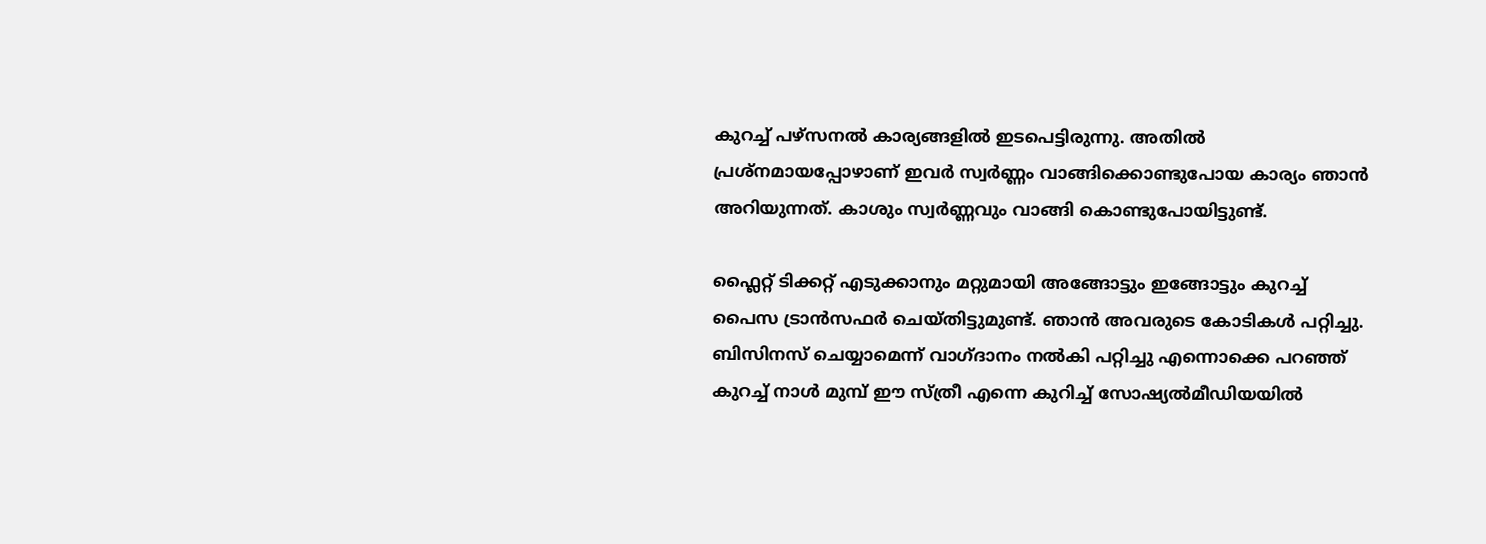കുറച്ച് പഴ്സനൽ‌ കാര്യങ്ങളിൽ ഇടപെട്ടിരുന്നു. അതിൽ പ്രശ്നമായപ്പോഴാണ് ഇവർ സ്വർണ്ണം വാങ്ങിക്കൊണ്ടുപോയ കാര്യം ഞാൻ അറിയുന്നത്. കാശും സ്വർണ്ണവും വാങ്ങി കൊണ്ടുപോയിട്ടുണ്ട്.

ഫ്ലൈറ്റ് ടിക്കറ്റ് എടുക്കാനും മറ്റുമായി അങ്ങോട്ടും ഇങ്ങോട്ടും കുറച്ച് പൈസ ട്രാൻസഫർ ചെയ്തിട്ടുമുണ്ട്. ഞാൻ അവരുടെ കോടികൾ പറ്റിച്ചു. ബിസിനസ് ചെയ്യാമെന്ന് വാഗ്ദാനം നൽകി പറ്റിച്ചു എന്നൊക്കെ പറ‍ഞ്ഞ് കുറച്ച് നാൾ മുമ്പ് ഈ സ്ത്രീ എന്നെ കുറിച്ച് സോഷ്യൽമീഡിയയിൽ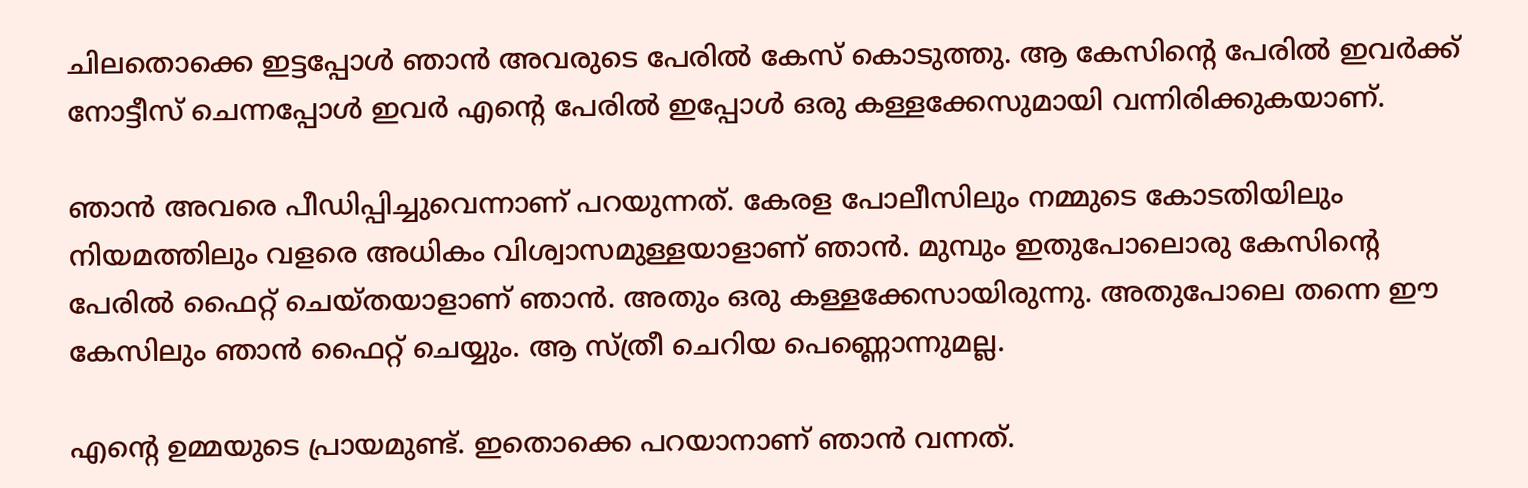ചിലതൊക്കെ ഇട്ടപ്പോൾ ഞാൻ അവരുടെ പേരിൽ കേസ് കൊടുത്തു. ആ കേസിന്‍റെ പേരിൽ ഇവർക്ക് നോട്ടീസ് ചെന്നപ്പോൾ ഇവർ എന്‍റെ പേരിൽ ഇപ്പോൾ ഒരു കള്ളക്കേസുമായി വന്നിരിക്കുകയാണ്.

ഞാൻ അവരെ പീഡിപ്പിച്ചുവെന്നാണ് പറയുന്നത്. കേരള പോലീസിലും നമ്മുടെ കോടതിയിലും നിയമത്തിലും വളരെ അധികം വിശ്വാസമുള്ളയാളാണ് ഞാൻ. മുമ്പും ഇതുപോലൊരു കേസിന്‍റെ പേരിൽ ഫൈറ്റ് ചെയ്തയാളാണ് ഞാൻ. അതും ഒരു കള്ളക്കേസായിരുന്നു. അതുപോലെ തന്നെ ഈ കേസിലും ഞാൻ ഫൈറ്റ് ചെയ്യും. ആ സ്ത്രീ ചെറിയ പെണ്ണൊന്നുമല്ല.

എന്‍റെ ഉമ്മയുടെ പ്രായമുണ്ട്. ഇതൊക്കെ പറയാനാണ് ഞാൻ‌ വന്നത്.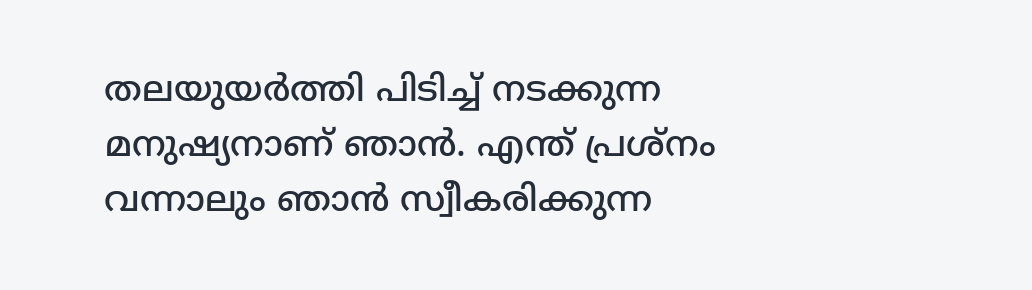തലയുയർത്തി പിടിച്ച് നടക്കുന്ന മനുഷ്യനാണ് ഞാൻ. എന്ത് പ്രശ്നം വന്നാലും ഞാൻ സ്വീകരിക്കുന്ന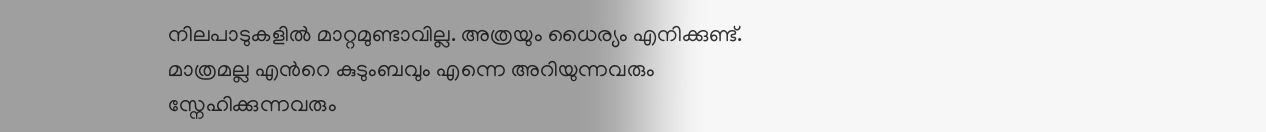നിലപാടുകളിൽ മാറ്റമുണ്ടാവില്ല. അത്രയും ധൈര്യം എനിക്കുണ്ട്. മാത്രമല്ല എന്‍റെ കുടുംബവും എന്നെ അറിയുന്നവരും സ്നേഹിക്കുന്നവരും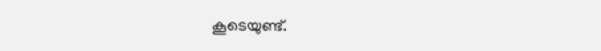കൂടെയുണ്ട്.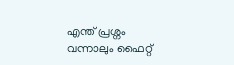എന്ത് പ്രശ്നം വന്നാലും ഫൈറ്റ്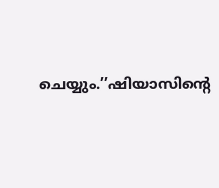ചെയ്യും.’’ഷിയാസിന്‍റെ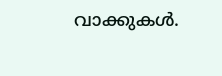വാക്കുകൾ.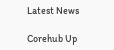Latest News

Corehub Up